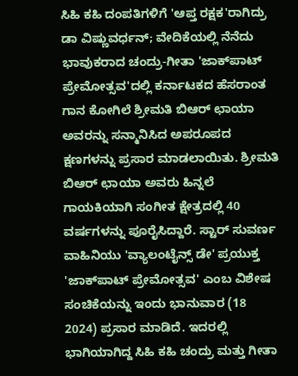ಸಿಹಿ ಕಹಿ ದಂಪತಿಗಳಿಗೆ 'ಆಪ್ತ ರಕ್ಷಕ'ರಾಗಿದ್ರು ಡಾ ವಿಷ್ಣುವರ್ಧನ್; ವೇದಿಕೆಯಲ್ಲಿ ನೆನೆದು ಭಾವುಕರಾದ ಚಂದ್ರು-ಗೀತಾ 'ಜಾಕ್‌ಪಾಟ್ ಪ್ರೇಮೋತ್ಸವ'ದಲ್ಲಿ ಕರ್ನಾಟಕದ ಹೆಸರಾಂತ ಗಾನ ಕೋಗಿಲೆ ಶ್ರೀಮತಿ ಬಿಆರ್ ಛಾಯಾ ಅವರನ್ನು ಸನ್ಮಾನಿಸಿದ ಅಪರೂಪದ ಕ್ಷಣಗಳನ್ನು ಪ್ರಸಾರ ಮಾಡಲಾಯಿತು. ಶ್ರೀಮತಿ ಬಿಆರ್ ಛಾಯಾ ಅವರು ಹಿನ್ನಲೆ ಗಾಯಕಿಯಾಗಿ ಸಂಗೀತ ಕ್ಷೇತ್ರದಲ್ಲಿ 40 ವರ್ಷಗಳನ್ನು ಪೂರೈಸಿದ್ದಾರೆ. ಸ್ಟಾರ್ ಸುವರ್ಣ ವಾಹಿನಿಯು 'ವ್ಯಾಲಂಟೈನ್ಸ್ ಡೇ' ಪ್ರಯುಕ್ತ 'ಜಾಕ್‌ಪಾಟ್ ಪ್ರೇಮೋತ್ಸವ' ಎಂಬ ವಿಶೇಷ ಸಂಚಿಕೆಯನ್ನು ಇಂದು ಭಾನುವಾರ (18 2024) ಪ್ರಸಾರ ಮಾಡಿದೆ. ಇದರಲ್ಲಿ ಭಾಗಿಯಾಗಿದ್ದ ಸಿಹಿ ಕಹಿ ಚಂದ್ರು ಮತ್ತು ಗೀತಾ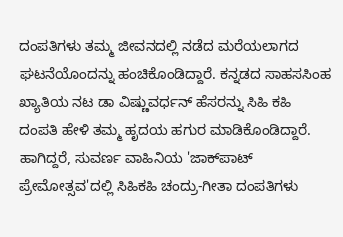ದಂಪತಿಗಳು ತಮ್ಮ ಜೀವನದಲ್ಲಿ ನಡೆದ ಮರೆಯಲಾಗದ ಘಟನೆಯೊಂದನ್ನು ಹಂಚಿಕೊಂಡಿದ್ದಾರೆ. ಕನ್ನಡದ ಸಾಹಸಸಿಂಹ ಖ್ಯಾತಿಯ ನಟ ಡಾ ವಿಷ್ಣುವರ್ಧನ್ ಹೆಸರನ್ನು ಸಿಹಿ ಕಹಿ ದಂಪತಿ ಹೇಳಿ ತಮ್ಮ ಹೃದಯ ಹಗುರ ಮಾಡಿಕೊಂಡಿದ್ದಾರೆ. ಹಾಗಿದ್ದರೆ, ಸುವರ್ಣ ವಾಹಿನಿಯ 'ಜಾಕ್‌ಪಾಟ್ ಪ್ರೇಮೋತ್ಸವ'ದಲ್ಲಿ ಸಿಹಿಕಹಿ ಚಂದ್ರು-ಗೀತಾ ದಂಪತಿಗಳು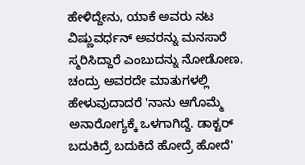ಹೇಳಿದ್ದೇನು, ಯಾಕೆ ಅವರು ನಟ ವಿಷ್ಣುವರ್ಧನ್ ಅವರನ್ನು ಮನಸಾರೆ ಸ್ಮರಿಸಿದ್ದಾರೆ ಎಂಬುದನ್ನು ನೋಡೋಣ. ಚಂದ್ರು ಅವರದೇ ಮಾತುಗಳಲ್ಲಿ ಹೇಳುವುದಾದರೆ 'ನಾನು ಆಗೊಮ್ಮೆ ಅನಾರೋಗ್ಯಕ್ಕೆ ಒಳಗಾಗಿದ್ದೆ. ಡಾಕ್ಟರ್ ಬದುಕಿದ್ರೆ ಬದುಕಿದೆ ಹೋದ್ರೆ ಹೋದೆ'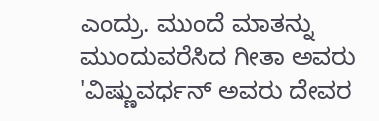ಎಂದ್ರು. ಮುಂದೆ ಮಾತನ್ನು ಮುಂದುವರೆಸಿದ ಗೀತಾ ಅವರು 'ವಿಷ್ಣುವರ್ಧನ್ ಅವರು ದೇವರ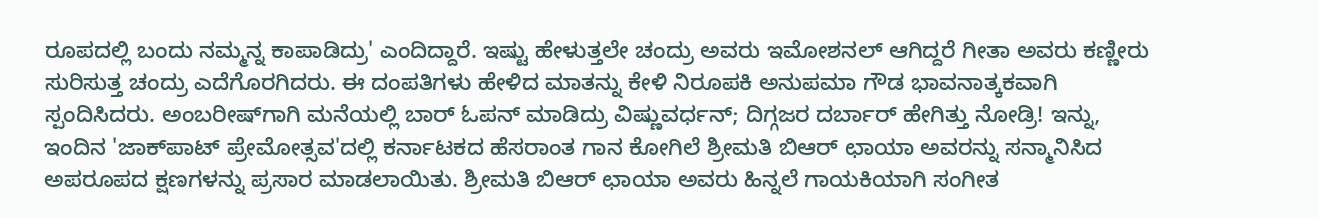ರೂಪದಲ್ಲಿ ಬಂದು ನಮ್ಮನ್ನ ಕಾಪಾಡಿದ್ರು' ಎಂದಿದ್ದಾರೆ. ಇಷ್ಟು ಹೇಳುತ್ತಲೇ ಚಂದ್ರು ಅವರು ಇಮೋಶನಲ್ ಆಗಿದ್ದರೆ ಗೀತಾ ಅವರು ಕಣ್ಣೀರು ಸುರಿಸುತ್ತ ಚಂದ್ರು ಎದೆಗೊರಗಿದರು. ಈ ದಂಪತಿಗಳು ಹೇಳಿದ ಮಾತನ್ನು ಕೇಳಿ ನಿರೂಪಕಿ ಅನುಪಮಾ ಗೌಡ ಭಾವನಾತ್ಕಕವಾಗಿ ಸ್ಪಂದಿಸಿದರು. ಅಂಬರೀಷ್‌ಗಾಗಿ ಮನೆಯಲ್ಲಿ ಬಾರ್ ಓಪನ್ ಮಾಡಿದ್ರು ವಿಷ್ಣುವರ್ಧನ್; ದಿಗ್ಗಜರ ದರ್ಬಾರ್ ಹೇಗಿತ್ತು ನೋಡ್ರಿ! ಇನ್ನು, ಇಂದಿನ 'ಜಾಕ್‌ಪಾಟ್ ಪ್ರೇಮೋತ್ಸವ'ದಲ್ಲಿ ಕರ್ನಾಟಕದ ಹೆಸರಾಂತ ಗಾನ ಕೋಗಿಲೆ ಶ್ರೀಮತಿ ಬಿಆರ್ ಛಾಯಾ ಅವರನ್ನು ಸನ್ಮಾನಿಸಿದ ಅಪರೂಪದ ಕ್ಷಣಗಳನ್ನು ಪ್ರಸಾರ ಮಾಡಲಾಯಿತು. ಶ್ರೀಮತಿ ಬಿಆರ್ ಛಾಯಾ ಅವರು ಹಿನ್ನಲೆ ಗಾಯಕಿಯಾಗಿ ಸಂಗೀತ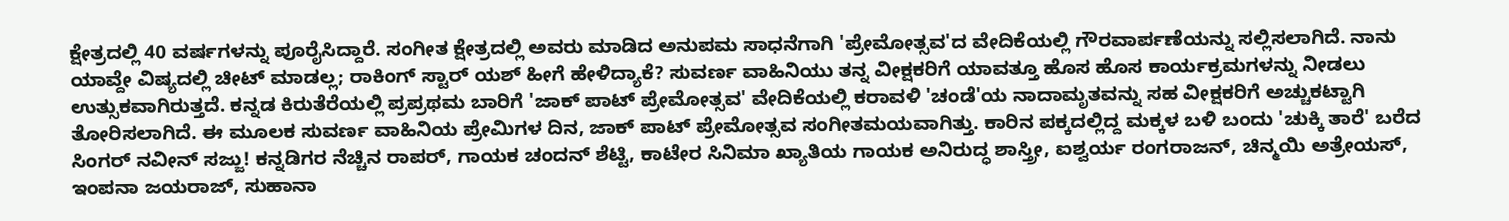ಕ್ಷೇತ್ರದಲ್ಲಿ 40 ವರ್ಷಗಳನ್ನು ಪೂರೈಸಿದ್ದಾರೆ. ಸಂಗೀತ ಕ್ಷೇತ್ರದಲ್ಲಿ ಅವರು ಮಾಡಿದ ಅನುಪಮ ಸಾಧನೆಗಾಗಿ 'ಪ್ರೇಮೋತ್ಸವ'ದ ವೇದಿಕೆಯಲ್ಲಿ ಗೌರವಾರ್ಪಣೆಯನ್ನು ಸಲ್ಲಿಸಲಾಗಿದೆ. ನಾನು ಯಾವ್ದೇ ವಿಷ್ಯದಲ್ಲಿ ಚೀಟ್ ಮಾಡಲ್ಲ; ರಾಕಿಂಗ್ ಸ್ಟಾರ್ ಯಶ್ ಹೀಗೆ ಹೇಳಿದ್ಯಾಕೆ? ಸುವರ್ಣ ವಾಹಿನಿಯು ತನ್ನ ವೀಕ್ಷಕರಿಗೆ ಯಾವತ್ತೂ ಹೊಸ ಹೊಸ ಕಾರ್ಯಕ್ರಮಗಳನ್ನು ನೀಡಲು ಉತ್ಸುಕವಾಗಿರುತ್ತದೆ. ಕನ್ನಡ ಕಿರುತೆರೆಯಲ್ಲಿ ಪ್ರಪ್ರಥಮ ಬಾರಿಗೆ 'ಜಾಕ್ ಪಾಟ್ ಪ್ರೇಮೋತ್ಸವ' ವೇದಿಕೆಯಲ್ಲಿ ಕರಾವಳಿ 'ಚಂಡೆ'ಯ ನಾದಾಮೃತವನ್ನು ಸಹ ವೀಕ್ಷಕರಿಗೆ ಅಚ್ಚುಕಟ್ಟಾಗಿ ತೋರಿಸಲಾಗಿದೆ. ಈ ಮೂಲಕ ಸುವರ್ಣ ವಾಹಿನಿಯ ಪ್ರೇಮಿಗಳ ದಿನ, ಜಾಕ್ ಪಾಟ್ ಪ್ರೇಮೋತ್ಸವ ಸಂಗೀತಮಯವಾಗಿತ್ತು. ಕಾರಿನ ಪಕ್ಕದಲ್ಲಿದ್ದ ಮಕ್ಕಳ ಬಳಿ ಬಂದು 'ಚುಕ್ಕಿ ತಾರೆ' ಬರೆದ ಸಿಂಗರ್ ನವೀನ್ ಸಜ್ಜು! ಕನ್ನಡಿಗರ ನೆಚ್ಚಿನ ರಾಪರ್, ಗಾಯಕ ಚಂದನ್ ಶೆಟ್ಟಿ, ಕಾಟೇರ ಸಿನಿಮಾ ಖ್ಯಾತಿಯ ಗಾಯಕ ಅನಿರುದ್ಧ ಶಾಸ್ತ್ರೀ, ಐಶ್ವರ್ಯ ರಂಗರಾಜನ್, ಚಿನ್ಮಯಿ ಅತ್ರೇಯಸ್, ಇಂಪನಾ ಜಯರಾಜ್, ಸುಹಾನಾ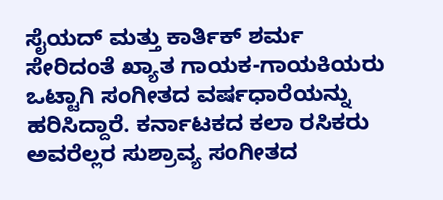ಸೈಯದ್ ಮತ್ತು ಕಾರ್ತಿಕ್ ಶರ್ಮ ಸೇರಿದಂತೆ ಖ್ಯಾತ ಗಾಯಕ-ಗಾಯಕಿಯರು ಒಟ್ಟಾಗಿ ಸಂಗೀತದ ವರ್ಷಧಾರೆಯನ್ನು ಹರಿಸಿದ್ದಾರೆ. ಕರ್ನಾಟಕದ ಕಲಾ ರಸಿಕರು ಅವರೆಲ್ಲರ ಸುಶ್ರಾವ್ಯ ಸಂಗೀತದ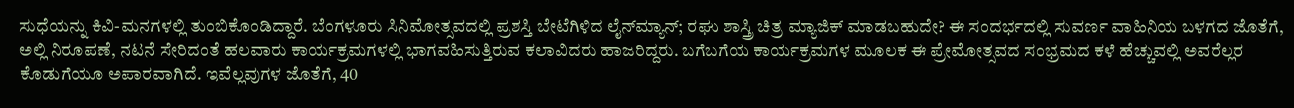ಸುಧೆಯನ್ನು ಕಿವಿ-ಮನಗಳಲ್ಲಿ ತುಂಬಿಕೊಂಡಿದ್ದಾರೆ. ಬೆಂಗಳೂರು ಸಿನಿಮೋತ್ಸವದಲ್ಲಿ ಪ್ರಶಸ್ತಿ ಬೇಟೆಗಿಳಿದ ಲೈನ್‌ಮ್ಯಾನ್; ರಘು ಶಾಸ್ತ್ರಿ ಚಿತ್ರ ಮ್ಯಾಜಿಕ್ ಮಾಡಬಹುದೇ? ಈ ಸಂದರ್ಭದಲ್ಲಿ ಸುವರ್ಣ ವಾಹಿನಿಯ ಬಳಗದ ಜೊತೆಗೆ, ಅಲ್ಲಿ ನಿರೂಪಣೆ, ನಟನೆ ಸೇರಿದಂತೆ ಹಲವಾರು ಕಾರ್ಯಕ್ರಮಗಳಲ್ಲಿ ಭಾಗವಹಿಸುತ್ತಿರುವ ಕಲಾವಿದರು ಹಾಜರಿದ್ದರು. ಬಗೆಬಗೆಯ ಕಾರ್ಯಕ್ರಮಗಳ ಮೂಲಕ ಈ ಪ್ರೇಮೋತ್ಸವದ ಸಂಭ್ರಮದ ಕಳೆ ಹೆಚ್ಚುವಲ್ಲಿ ಅವರೆಲ್ಲರ ಕೊಡುಗೆಯೂ ಅಪಾರವಾಗಿದೆ. ಇವೆಲ್ಲವುಗಳ ಜೊತೆಗೆ, 40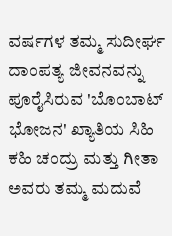ವರ್ಷಗಳ ತಮ್ಮ ಸುದೀರ್ಘ ದಾಂಪತ್ಯ ಜೀವನವನ್ನು ಪೂರೈಸಿರುವ 'ಬೊಂಬಾಟ್ ಭೋಜನ' ಖ್ಯಾತಿಯ ಸಿಹಿ ಕಹಿ ಚಂದ್ರು ಮತ್ತು ಗೀತಾ ಅವರು ತಮ್ಮ ಮದುವೆ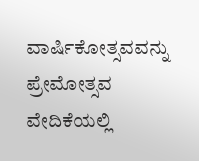ವಾರ್ಷಿಕೋತ್ಸವವನ್ನು ಪ್ರೇಮೋತ್ಸವ ವೇದಿಕೆಯಲ್ಲಿ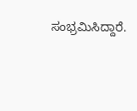ಸಂಭ್ರಮಿಸಿದ್ದಾರೆ.